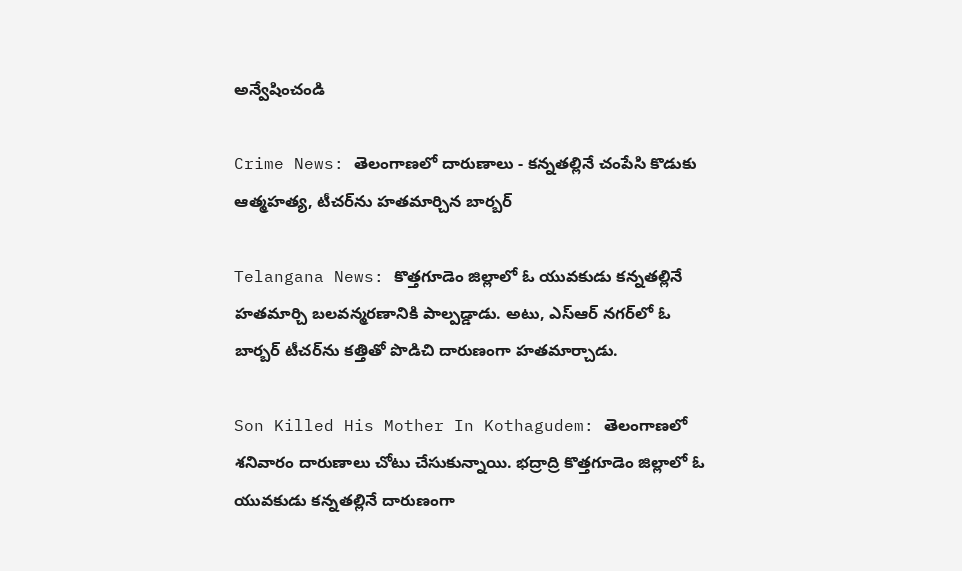అన్వేషించండి

Crime News: తెలంగాణలో దారుణాలు - కన్నతల్లినే చంపేసి కొడుకు ఆత్మహత్య, టీచర్‌ను హతమార్చిన బార్బర్

Telangana News: కొత్తగూడెం జిల్లాలో ఓ యువకుడు కన్నతల్లినే హతమార్చి బలవన్మరణానికి పాల్పడ్డాడు. అటు, ఎస్ఆర్ నగర్‌లో ఓ బార్బర్ టీచర్‌ను కత్తితో పొడిచి దారుణంగా హతమార్చాడు.

Son Killed His Mother In Kothagudem: తెలంగాణలో శనివారం దారుణాలు చోటు చేసుకున్నాయి. భద్రాద్రి కొత్తగూడెం జిల్లాలో ఓ యువకుడు కన్నతల్లినే దారుణంగా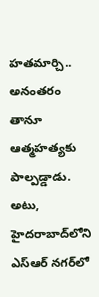హతమార్చి.. అనంతరం తానూ ఆత్మహత్యకు పాల్పడ్డాడు. అటు, హైదరాబాద్‌లోని ఎస్ఆర్ నగర్‌లో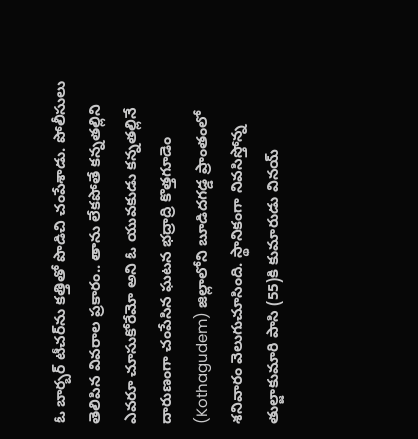ఓ బార్బర్ టీచర్‌ను కత్తితో పొడిచి చంపేశాడు. పోలీసులు తెలిపిన వివరాల ప్రకారం.. తాను లేకపోతే కన్నతల్లిని ఎవరూ చూసుకోరేమో అని ఓ యువకుడు కన్నతల్లినే దారుణంగా చంపేసిన ఘటన భద్రాద్రి కొత్తగూడెం (Kothagudem) జిల్లాలోని బూడిదగడ్డ ప్రాంతంలో శనివారం వెలుగుచూసింది. స్థానికంగా నివసిస్తోన్న తుల్జాకుమారి పాసి (55)కి కుమారుడు వినయ్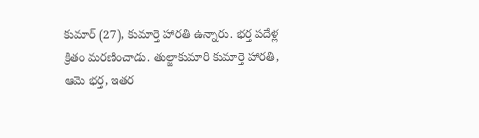కుమార్ (27), కుమార్తె హారతి ఉన్నారు. భర్త పదేళ్ల క్రితం మరణించాడు. తుల్జాకుమారి కుమార్తె హారతి, ఆమె భర్త, ఇతర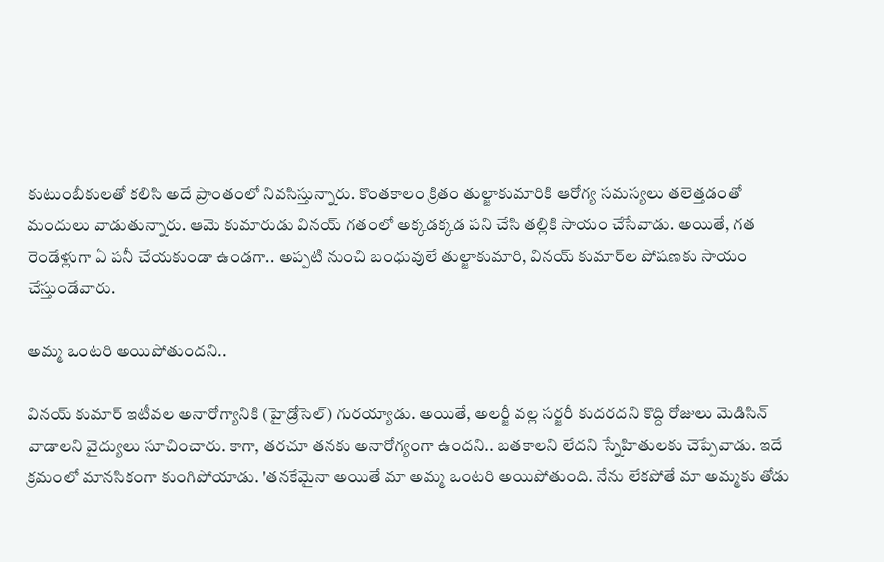కుటుంబీకులతో కలిసి అదే ప్రాంతంలో నివసిస్తున్నారు. కొంతకాలం క్రితం తుల్జాకుమారికి ఆరోగ్య సమస్యలు తలెత్తడంతో మందులు వాడుతున్నారు. ఆమె కుమారుడు వినయ్ గతంలో అక్కడక్కడ పని చేసి తల్లికి సాయం చేసేవాడు. అయితే, గత రెండేళ్లుగా ఏ పనీ చేయకుండా ఉండగా.. అప్పటి నుంచి బంధువులే తుల్జాకుమారి, వినయ్ కుమార్‌ల పోషణకు సాయం చేస్తుండేవారు.

అమ్మ ఒంటరి అయిపోతుందని..

వినయ్ కుమార్ ఇటీవల అనారోగ్యానికి (హైడ్రోసెల్) గురయ్యాడు. అయితే, అలర్జీ వల్ల సర్జరీ కుదరదని కొద్ది రోజులు మెడిసిన్ వాడాలని వైద్యులు సూచించారు. కాగా, తరచూ తనకు అనారోగ్యంగా ఉందని.. బతకాలని లేదని స్నేహితులకు చెప్పేవాడు. ఇదే క్రమంలో మానసికంగా కుంగిపోయాడు. 'తనకేమైనా అయితే మా అమ్మ ఒంటరి అయిపోతుంది. నేను లేకపోతే మా అమ్మకు తోడు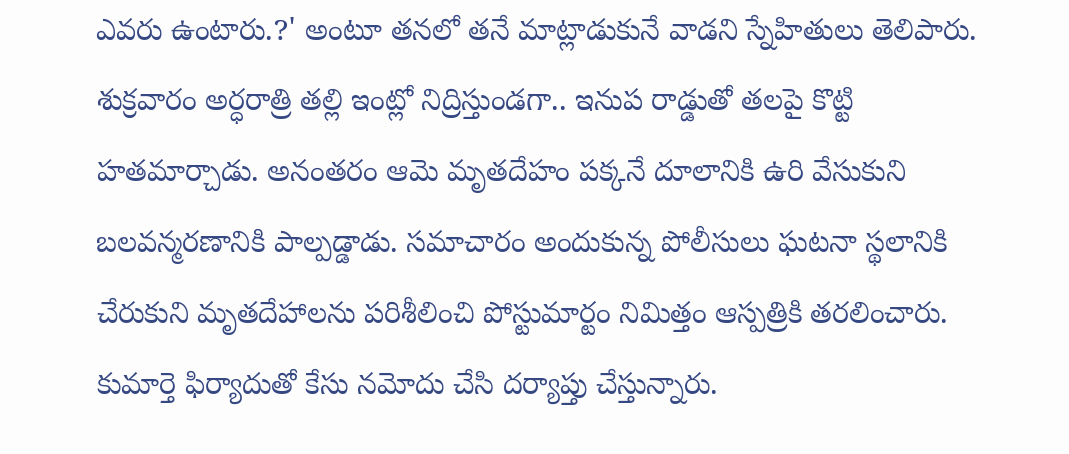ఎవరు ఉంటారు.?' అంటూ తనలో తనే మాట్లాడుకునే వాడని స్నేహితులు తెలిపారు. శుక్రవారం అర్ధరాత్రి తల్లి ఇంట్లో నిద్రిస్తుండగా.. ఇనుప రాడ్డుతో తలపై కొట్టి హతమార్చాడు. అనంతరం ఆమె మృతదేహం పక్కనే దూలానికి ఉరి వేసుకుని బలవన్మరణానికి పాల్పడ్డాడు. సమాచారం అందుకున్న పోలీసులు ఘటనా స్థలానికి చేరుకుని మృతదేహాలను పరిశీలించి పోస్టుమార్టం నిమిత్తం ఆస్పత్రికి తరలించారు. కుమార్తె ఫిర్యాదుతో కేసు నమోదు చేసి దర్యాప్తు చేస్తున్నారు.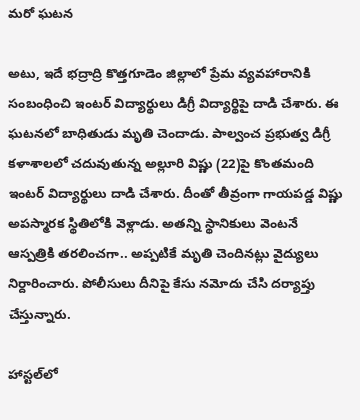మరో ఘటన

అటు, ఇదే భద్రాద్రి కొత్తగూడెం జిల్లాలో ప్రేమ వ్యవహారానికి సంబంధించి ఇంటర్ విద్యార్థులు డిగ్రీ విద్యార్థిపై దాడి చేశారు. ఈ ఘటనలో బాధితుడు మృతి చెందాడు. పాల్వంచ ప్రభుత్వ డిగ్రీ కళాశాలలో చదువుతున్న అల్లూరి విష్ణు (22)పై కొంతమంది ఇంటర్ విద్యార్థులు దాడి చేశారు. దీంతో తీవ్రంగా గాయపడ్డ విష్ణు అపస్మారక స్థితిలోకి వెళ్లాడు. అతన్ని స్థానికులు వెంటనే ఆస్పత్రికి తరలించగా.. అప్పటికే మృతి చెందినట్లు వైద్యులు నిర్దారించారు. పోలీసులు దీనిపై కేసు నమోదు చేసి దర్యాప్తు చేస్తున్నారు.

హాస్టల్‌లో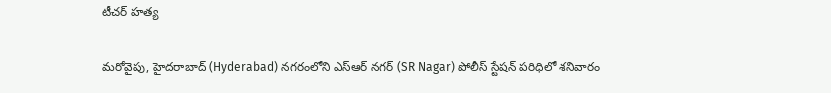టీచర్ హత్య

మరోవైపు, హైదరాబాద్ (Hyderabad) నగరంలోని ఎస్ఆర్ నగర్ (SR Nagar) పోలీస్ స్టేషన్ పరిధిలో శనివారం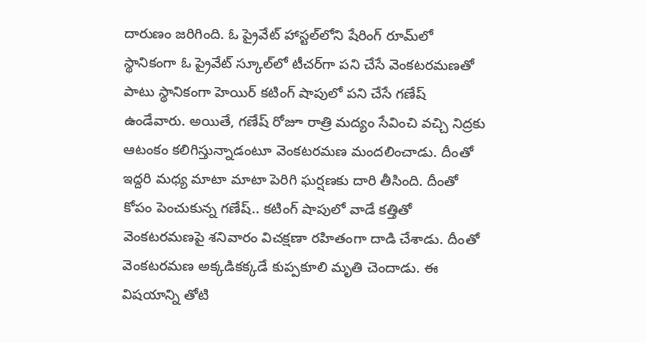దారుణం జరిగింది. ఓ ప్రైవేట్ హాస్టల్‌లోని షేరింగ్ రూమ్‌లో స్థానికంగా ఓ ప్రైవేట్ స్కూల్‌లో టీచర్‌గా పని చేసే వెంకటరమణతో పాటు స్థానికంగా హెయిర్ కటింగ్ షాపులో పని చేసే గణేష్ ఉండేవారు. అయితే, గణేష్ రోజూ రాత్రి మద్యం సేవించి వచ్చి నిద్రకు ఆటంకం కలిగిస్తున్నాడంటూ వెంకటరమణ మందలించాడు. దీంతో ఇద్దరి మధ్య మాటా మాటా పెరిగి ఘర్షణకు దారి తీసింది. దీంతో కోపం పెంచుకున్న గణేష్.. కటింగ్ షాపులో వాడే కత్తితో వెంకటరమణపై శనివారం విచక్షణా రహితంగా దాడి చేశాడు. దీంతో వెంకటరమణ అక్కడికక్కడే కుప్పకూలి మృతి చెందాడు. ఈ విషయాన్ని తోటి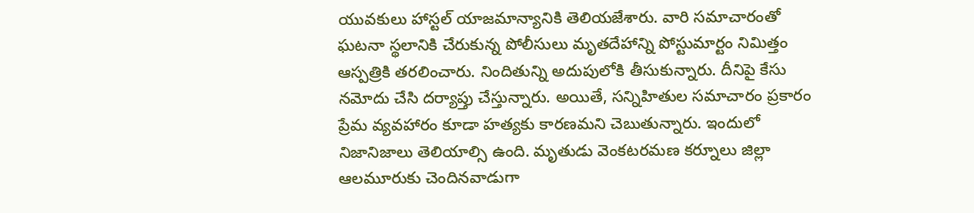యువకులు హాస్టల్ యాజమాన్యానికి తెలియజేశారు. వారి సమాచారంతో ఘటనా స్థలానికి చేరుకున్న పోలీసులు మృతదేహాన్ని పోస్టుమార్టం నిమిత్తం ఆస్పత్రికి తరలించారు. నిందితున్ని అదుపులోకి తీసుకున్నారు. దీనిపై కేసు నమోదు చేసి దర్యాప్తు చేస్తున్నారు. అయితే, సన్నిహితుల సమాచారం ప్రకారం ప్రేమ వ్యవహారం కూడా హత్యకు కారణమని చెబుతున్నారు. ఇందులో నిజానిజాలు తెలియాల్సి ఉంది. మృతుడు వెంకటరమణ కర్నూలు జిల్లా ఆలమూరుకు చెందినవాడుగా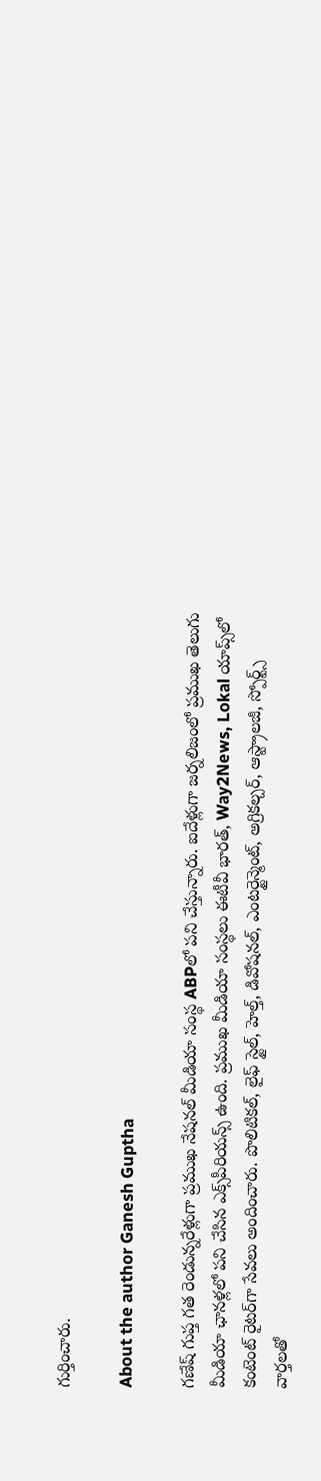గుర్తించారు.

About the author Ganesh Guptha

గణేష్ గుప్త గత రెండున్నరేళ్లుగా ప్రముఖ నేషనల్ మీడియా సంస్థ ABPలో పని చేస్తున్నారు. ఐదేళ్లుగా జర్నలిజంలో ప్రముఖ తెలుగు మీడియా ఛానళ్లలో పని చేసిన ఎక్స్‌పీరియన్స్ ఉంది. ప్రముఖ మీడియా సంస్థలు ఈటీవీ భారత్, Way2News, Lokal యాప్స్‌లో కంటెంట్ రైటర్‌గా సేవలు అందించారు. పొలిటికల్, లైఫ్ స్టైల్, హెల్త్, డివోషనల్, ఎంటర్టైన్మెంట్, అగ్రికల్చర్, ఆస్ట్రాలజీ, స్పోర్ట్స్ వార్తలతో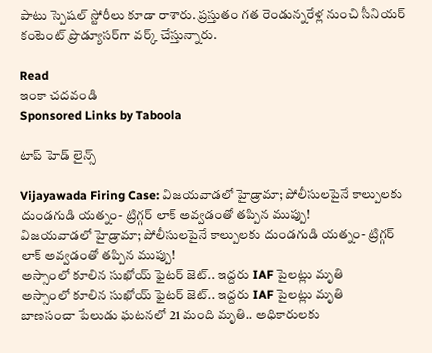పాటు స్పెషల్ స్టోరీలు కూడా రాశారు. ప్రస్తుతం గత రెండున్నరేళ్ల నుంచి సీనియర్ కంటెంట్ ప్రొడ్యూసర్‌గా వర్క్ చేస్తున్నారు.

Read
ఇంకా చదవండి
Sponsored Links by Taboola

టాప్ హెడ్ లైన్స్

Vijayawada Firing Case: విజయవాడలో హైడ్రామా; పోలీసులపైనే కాల్పులకు దుండగుడి యత్నం- ట్రిగ్గర్‌ లాక్ అవ్వడంతో తప్పిన ముప్పు!
విజయవాడలో హైడ్రామా; పోలీసులపైనే కాల్పులకు దుండగుడి యత్నం- ట్రిగ్గర్‌ లాక్ అవ్వడంతో తప్పిన ముప్పు!
అస్సాంలో కూలిన సుఖోయ్ ఫైటర్ జెట్.. ఇద్దరు IAF పైలట్లు మృతి
అస్సాంలో కూలిన సుఖోయ్ ఫైటర్ జెట్.. ఇద్దరు IAF పైలట్లు మృతి
బాణసంచా పేలుడు ఘటనలో 21 మంది మృతి.. అధికారులకు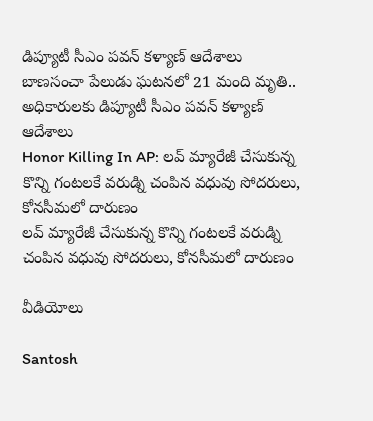డిప్యూటీ సీఎం పవన్ కళ్యాణ్ ఆదేశాలు
బాణసంచా పేలుడు ఘటనలో 21 మంది మృతి.. అధికారులకు డిప్యూటీ సీఎం పవన్ కళ్యాణ్ ఆదేశాలు
Honor Killing In AP: లవ్ మ్యారేజీ చేసుకున్న కొన్ని గంటలకే వరుడ్ని చంపిన వధువు సోదరులు, కోనసీమలో దారుణం
లవ్ మ్యారేజీ చేసుకున్న కొన్ని గంటలకే వరుడ్ని చంపిన వధువు సోదరులు, కోనసీమలో దారుణం

వీడియోలు

Santosh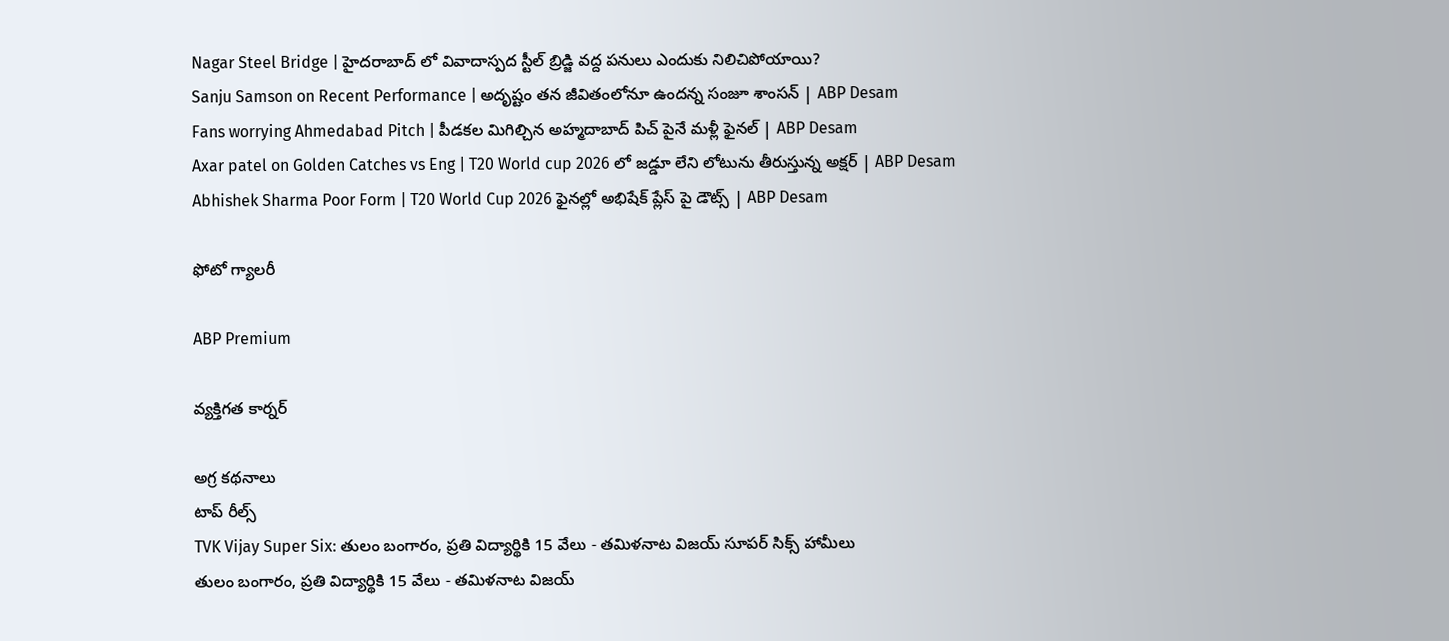Nagar Steel Bridge | హైదరాబాద్ లో వివాదాస్పద స్టీల్ బ్రిడ్జి వద్ద పనులు ఎందుకు నిలిచిపోయాయి?
Sanju Samson on Recent Performance | అదృష్టం తన జీవితంలోనూ ఉందన్న సంజూ శాంసన్ | ABP Desam
Fans worrying Ahmedabad Pitch | పీడకల మిగిల్చిన అహ్మదాబాద్ పిచ్ పైనే మళ్లీ ఫైనల్ | ABP Desam
Axar patel on Golden Catches vs Eng | T20 World cup 2026 లో జడ్డూ లేని లోటును తీరుస్తున్న అక్షర్ | ABP Desam
Abhishek Sharma Poor Form | T20 World Cup 2026 ఫైనల్లో అభిషేక్ ప్లేస్ పై డౌట్స్ | ABP Desam

ఫోటో గ్యాలరీ

ABP Premium

వ్యక్తిగత కార్నర్

అగ్ర కథనాలు
టాప్ రీల్స్
TVK Vijay Super Six: తులం బంగారం, ప్రతి విద్యార్థికి 15 వేలు - తమిళనాట విజయ్ సూపర్ సిక్స్ హామీలు
తులం బంగారం, ప్రతి విద్యార్థికి 15 వేలు - తమిళనాట విజయ్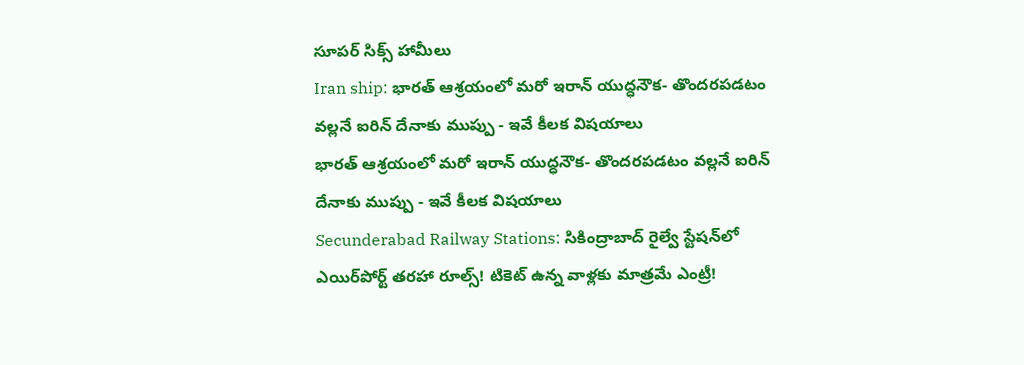సూపర్ సిక్స్ హామీలు
Iran ship: భారత్‌ ఆశ్రయంలో మరో ఇరాన్ యుద్ధనౌక- తొందరపడటం వల్లనే ఐరిన్ దేనాకు ముప్పు - ఇవే కీలక విషయాలు
భారత్‌ ఆశ్రయంలో మరో ఇరాన్ యుద్ధనౌక- తొందరపడటం వల్లనే ఐరిన్ దేనాకు ముప్పు - ఇవే కీలక విషయాలు
Secunderabad Railway Stations: సికింద్రాబాద్‌ రైల్వే స్టేషన్‌లో ఎయిర్‌పోర్ట్ తరహా రూల్స్‌! టికెట్ ఉన్న వాళ్లకు మాత్రమే ఎంట్రీ!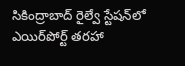సికింద్రాబాద్‌ రైల్వే స్టేషన్‌లో ఎయిర్‌పోర్ట్ తరహా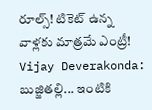రూల్స్‌! టికెట్ ఉన్న వాళ్లకు మాత్రమే ఎంట్రీ!
Vijay Deverakonda: బుజ్జితల్లి... ఇంటికి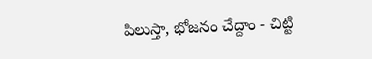పిలుస్తా, భోజనం చేద్దాం - చిట్టి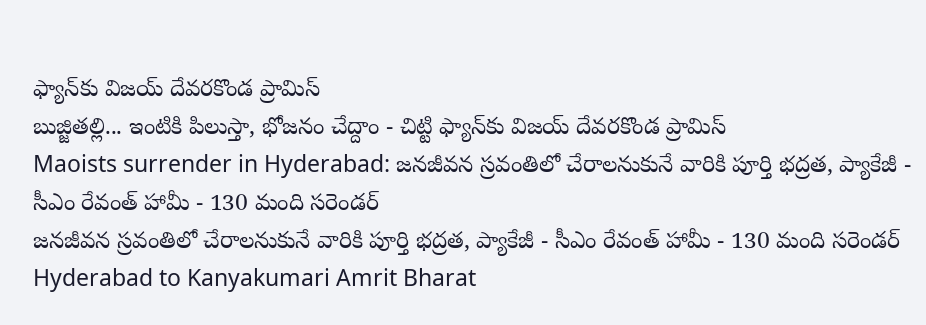ఫ్యాన్‌కు విజయ్ దేవరకొండ ప్రామిస్
బుజ్జితల్లి... ఇంటికి పిలుస్తా, భోజనం చేద్దాం - చిట్టి ఫ్యాన్‌కు విజయ్ దేవరకొండ ప్రామిస్
Maoists surrender in Hyderabad: జనజీవన స్రవంతిలో చేరాలనుకునే వారికి పూర్తి భద్రత, ప్యాకేజీ - సీఎం రేవంత్ హామీ - 130 మంది సరెండర్
జనజీవన స్రవంతిలో చేరాలనుకునే వారికి పూర్తి భద్రత, ప్యాకేజీ - సీఎం రేవంత్ హామీ - 130 మంది సరెండర్
Hyderabad to Kanyakumari Amrit Bharat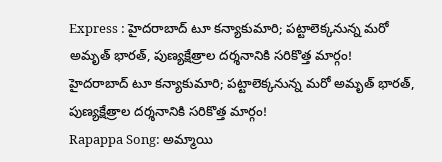Express : హైదరాబాద్‌ టూ కన్యాకుమారి; పట్టాలెక్కనున్న మరో అమృత్‌ భారత్‌, పుణ్యక్షేత్రాల దర్శనానికి సరికొత్త మార్గం!
హైదరాబాద్‌ టూ కన్యాకుమారి; పట్టాలెక్కనున్న మరో అమృత్‌ భారత్‌, పుణ్యక్షేత్రాల దర్శనానికి సరికొత్త మార్గం!
Rapappa Song: అమ్మాయి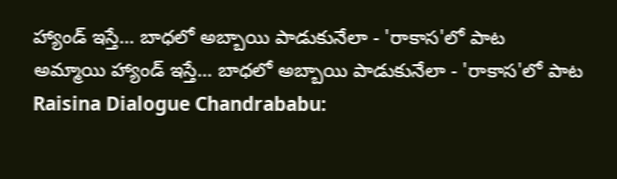హ్యాండ్ ఇస్తే... బాధలో అబ్బాయి పాడుకునేలా - 'రాకాస'లో పాట
అమ్మాయి హ్యాండ్ ఇస్తే... బాధలో అబ్బాయి పాడుకునేలా - 'రాకాస'లో పాట
Raisina Dialogue Chandrababu: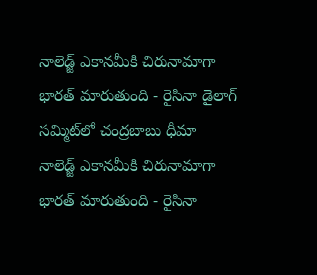నాలెడ్జ్ ఎకానమీకి చిరునామాగా భారత్ మారుతుంది - రైసినా డైలాగ్ సమ్మిట్‌లో చంద్రబాబు ధీమా
నాలెడ్జ్ ఎకానమీకి చిరునామాగా భారత్ మారుతుంది - రైసినా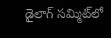డైలాగ్ సమ్మిట్‌లో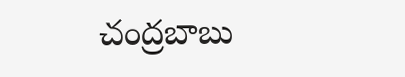చంద్రబాబు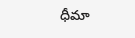ధీమా